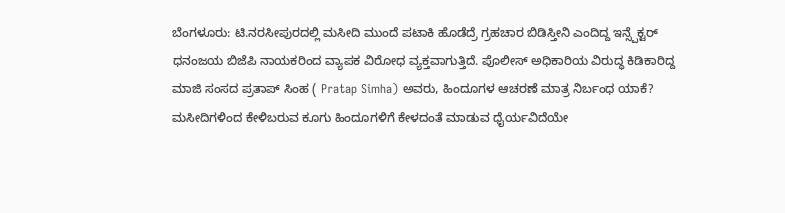ಬೆಂಗಳೂರು: ಟಿ.ನರಸೀಪುರದಲ್ಲಿ ಮಸೀದಿ ಮುಂದೆ ಪಟಾಕಿ ಹೊಡೆದ್ರೆ ಗ್ರಹಚಾರ ಬಿಡಿಸ್ತೀನಿ ಎಂದಿದ್ದ ಇನ್ಸ್ಪೆಕ್ಟರ್ ಧನಂಜಯ ಬಿಜೆಪಿ ನಾಯಕರಿಂದ ವ್ಯಾಪಕ ವಿರೋಧ ವ್ಯಕ್ತವಾಗುತ್ತಿದೆ. ಪೊಲೀಸ್ ಅಧಿಕಾರಿಯ ವಿರುದ್ಧ ಕಿಡಿಕಾರಿದ್ದ ಮಾಜಿ ಸಂಸದ ಪ್ರತಾಪ್ ಸಿಂಹ ( Pratap Simha) ಅವರು, ಹಿಂದೂಗಳ ಆಚರಣೆ ಮಾತ್ರ ನಿರ್ಬಂಧ ಯಾಕೆ? ಮಸೀದಿಗಳಿಂದ ಕೇಳಿಬರುವ ಕೂಗು ಹಿಂದೂಗಳಿಗೆ ಕೇಳದಂತೆ ಮಾಡುವ ಧೈರ್ಯವಿದೆಯೇ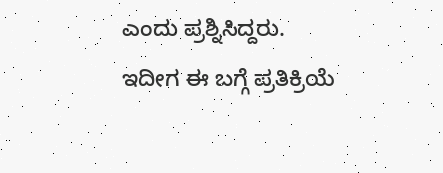ಎಂದು ಪ್ರಶ್ನಿಸಿದ್ದರು. ಇದೀಗ ಈ ಬಗ್ಗೆ ಪ್ರತಿಕ್ರಿಯೆ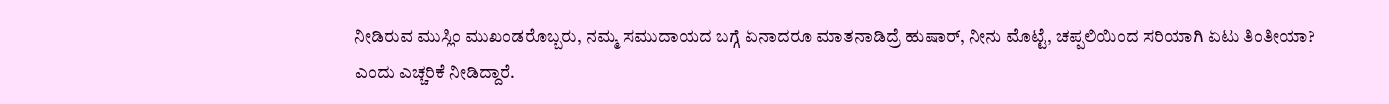ನೀಡಿರುವ ಮುಸ್ಲಿಂ ಮುಖಂಡರೊಬ್ಬರು, ನಮ್ಮ ಸಮುದಾಯದ ಬಗ್ಗೆ ಏನಾದರೂ ಮಾತನಾಡಿದ್ರೆ ಹುಷಾರ್, ನೀನು ಮೊಟ್ಟೆ, ಚಪ್ಪಲಿಯಿಂದ ಸರಿಯಾಗಿ ಏಟು ತಿಂತೀಯಾ? ಎಂದು ಎಚ್ಚರಿಕೆ ನೀಡಿದ್ದಾರೆ.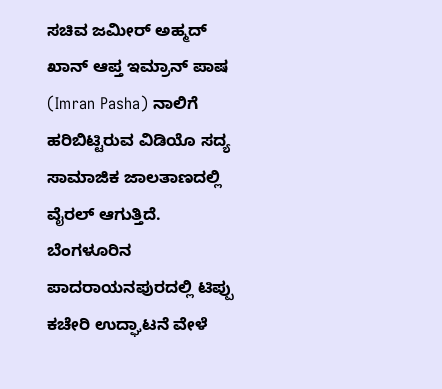ಸಚಿವ ಜಮೀರ್ ಅಹ್ಮದ್ ಖಾನ್ ಆಪ್ತ ಇಮ್ರಾನ್ ಪಾಷ (Imran Pasha) ನಾಲಿಗೆ ಹರಿಬಿಟ್ಟಿರುವ ವಿಡಿಯೊ ಸದ್ಯ ಸಾಮಾಜಿಕ ಜಾಲತಾಣದಲ್ಲಿ ವೈರಲ್ ಆಗುತ್ತಿದೆ. ಬೆಂಗಳೂರಿನ ಪಾದರಾಯನಪುರದಲ್ಲಿ ಟಿಪ್ಪು ಕಚೇರಿ ಉದ್ಘಾಟನೆ ವೇಳೆ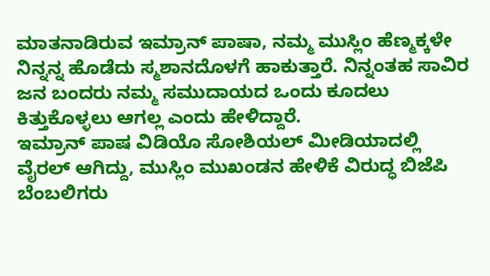ಮಾತನಾಡಿರುವ ಇಮ್ರಾನ್ ಪಾಷಾ, ನಮ್ಮ ಮುಸ್ಲಿಂ ಹೆಣ್ಮಕ್ಕಳೇ ನಿನ್ನನ್ನ ಹೊಡೆದು ಸ್ಮಶಾನದೊಳಗೆ ಹಾಕುತ್ತಾರೆ. ನಿನ್ನಂತಹ ಸಾವಿರ ಜನ ಬಂದರು ನಮ್ಮ ಸಮುದಾಯದ ಒಂದು ಕೂದಲು ಕಿತ್ತುಕೊಳ್ಳಲು ಆಗಲ್ಲ ಎಂದು ಹೇಳಿದ್ದಾರೆ.
ಇಮ್ರಾನ್ ಪಾಷ ವಿಡಿಯೊ ಸೋಶಿಯಲ್ ಮೀಡಿಯಾದಲ್ಲಿ ವೈರಲ್ ಆಗಿದ್ದು, ಮುಸ್ಲಿಂ ಮುಖಂಡನ ಹೇಳಿಕೆ ವಿರುದ್ಧ ಬಿಜೆಪಿ ಬೆಂಬಲಿಗರು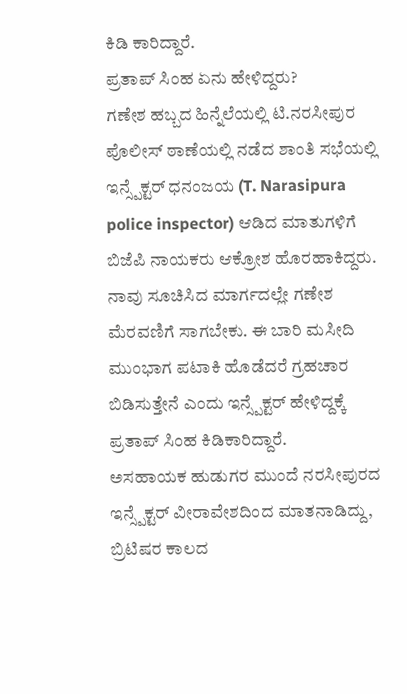ಕಿಡಿ ಕಾರಿದ್ದಾರೆ.
ಪ್ರತಾಪ್ ಸಿಂಹ ಏನು ಹೇಳಿದ್ದರು?
ಗಣೇಶ ಹಬ್ಬದ ಹಿನ್ನೆಲೆಯಲ್ಲಿ ಟಿ.ನರಸೀಪುರ ಪೊಲೀಸ್ ಠಾಣೆಯಲ್ಲಿ ನಡೆದ ಶಾಂತಿ ಸಭೆಯಲ್ಲಿ ಇನ್ಸ್ಪೆಕ್ಟರ್ ಧನಂಜಯ (T. Narasipura police inspector) ಆಡಿದ ಮಾತುಗಳಿಗೆ ಬಿಜೆಪಿ ನಾಯಕರು ಆಕ್ರೋಶ ಹೊರಹಾಕಿದ್ದರು. ನಾವು ಸೂಚಿಸಿದ ಮಾರ್ಗದಲ್ಲೇ ಗಣೇಶ ಮೆರವಣಿಗೆ ಸಾಗಬೇಕು. ಈ ಬಾರಿ ಮಸೀದಿ ಮುಂಭಾಗ ಪಟಾಕಿ ಹೊಡೆದರೆ ಗ್ರಹಚಾರ ಬಿಡಿಸುತ್ತೇನೆ ಎಂದು ಇನ್ಸ್ಪೆಕ್ಟರ್ ಹೇಳಿದ್ದಕ್ಕೆ ಪ್ರತಾಪ್ ಸಿಂಹ ಕಿಡಿಕಾರಿದ್ದಾರೆ.
ಅಸಹಾಯಕ ಹುಡುಗರ ಮುಂದೆ ನರಸೀಪುರದ ಇನ್ಸ್ಪೆಕ್ಟರ್ ವೀರಾವೇಶದಿಂದ ಮಾತನಾಡಿದ್ದು, ಬ್ರಿಟಿಷರ ಕಾಲದ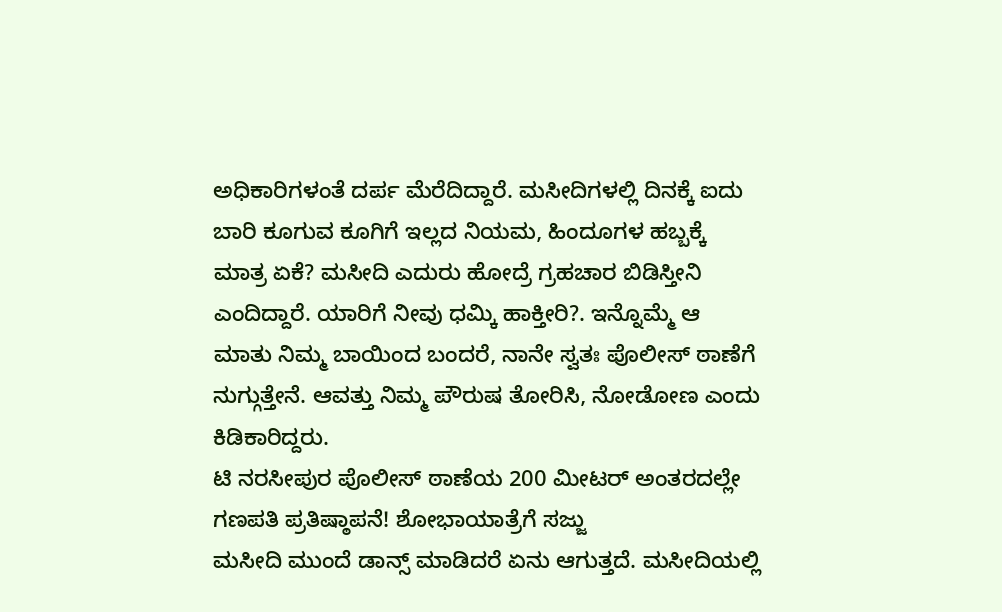ಅಧಿಕಾರಿಗಳಂತೆ ದರ್ಪ ಮೆರೆದಿದ್ದಾರೆ. ಮಸೀದಿಗಳಲ್ಲಿ ದಿನಕ್ಕೆ ಐದು ಬಾರಿ ಕೂಗುವ ಕೂಗಿಗೆ ಇಲ್ಲದ ನಿಯಮ, ಹಿಂದೂಗಳ ಹಬ್ಬಕ್ಕೆ ಮಾತ್ರ ಏಕೆ? ಮಸೀದಿ ಎದುರು ಹೋದ್ರೆ ಗ್ರಹಚಾರ ಬಿಡಿಸ್ತೀನಿ ಎಂದಿದ್ದಾರೆ. ಯಾರಿಗೆ ನೀವು ಧಮ್ಕಿ ಹಾಕ್ತೀರಿ?. ಇನ್ನೊಮ್ಮೆ ಆ ಮಾತು ನಿಮ್ಮ ಬಾಯಿಂದ ಬಂದರೆ, ನಾನೇ ಸ್ವತಃ ಪೊಲೀಸ್ ಠಾಣೆಗೆ ನುಗ್ಗುತ್ತೇನೆ. ಆವತ್ತು ನಿಮ್ಮ ಪೌರುಷ ತೋರಿಸಿ, ನೋಡೋಣ ಎಂದು ಕಿಡಿಕಾರಿದ್ದರು.
ಟಿ ನರಸೀಪುರ ಪೊಲೀಸ್ ಠಾಣೆಯ 200 ಮೀಟರ್ ಅಂತರದಲ್ಲೇ ಗಣಪತಿ ಪ್ರತಿಷ್ಠಾಪನೆ! ಶೋಭಾಯಾತ್ರೆಗೆ ಸಜ್ಜು
ಮಸೀದಿ ಮುಂದೆ ಡಾನ್ಸ್ ಮಾಡಿದರೆ ಏನು ಆಗುತ್ತದೆ. ಮಸೀದಿಯಲ್ಲಿ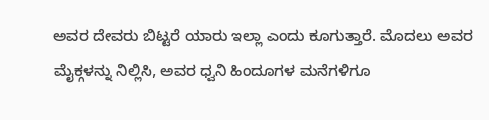ಅವರ ದೇವರು ಬಿಟ್ಟರೆ ಯಾರು ಇಲ್ಲಾ ಎಂದು ಕೂಗುತ್ತಾರೆ. ಮೊದಲು ಅವರ ಮೈಕ್ಗಳನ್ನು ನಿಲ್ಲಿಸಿ, ಅವರ ಧ್ವನಿ ಹಿಂದೂಗಳ ಮನೆಗಳಿಗೂ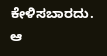ಕೇಳಿಸಬಾರದು. ಆ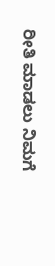ರೀತಿ ಮಾಡಲು ನಿಮಗೆ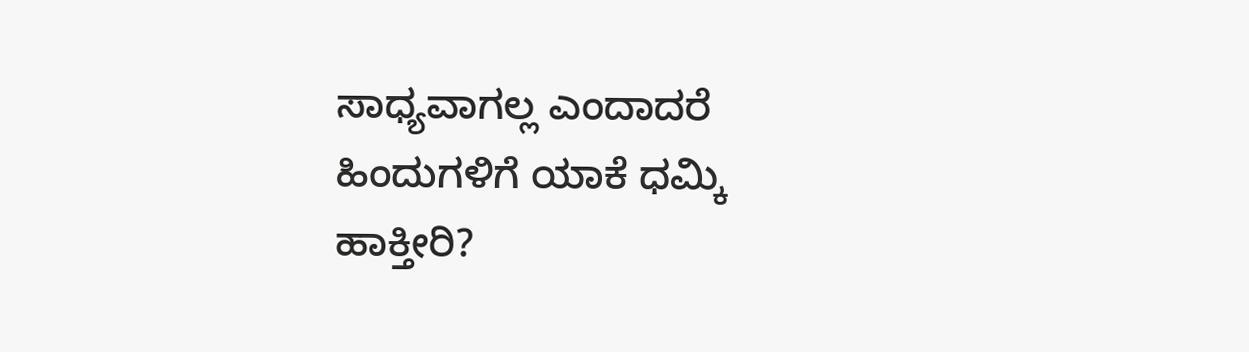ಸಾಧ್ಯವಾಗಲ್ಲ ಎಂದಾದರೆ ಹಿಂದುಗಳಿಗೆ ಯಾಕೆ ಧಮ್ಕಿ ಹಾಕ್ತೀರಿ?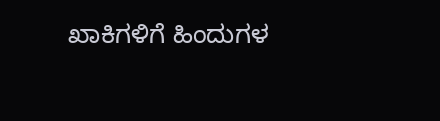ಖಾಕಿಗಳಿಗೆ ಹಿಂದುಗಳ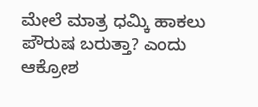ಮೇಲೆ ಮಾತ್ರ ಧಮ್ಕಿ ಹಾಕಲು ಪೌರುಷ ಬರುತ್ತಾ? ಎಂದು ಆಕ್ರೋಶ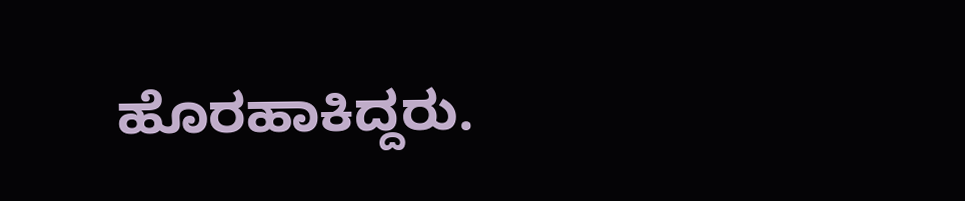ಹೊರಹಾಕಿದ್ದರು.